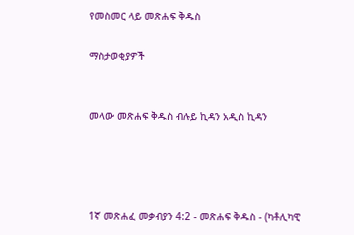የመስመር ላይ መጽሐፍ ቅዱስ

ማስታወቂያዎች


መላው መጽሐፍ ቅዱስ ብሉይ ኪዳን አዲስ ኪዳን




1ኛ መጽሐፈ መቃብያን 4:2 - መጽሐፍ ቅዱስ - (ካቶሊካዊ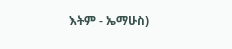እትም - ኤማሁስ)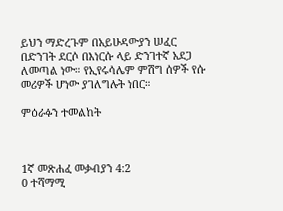ይህን ማድረጉም በአይሁዳውያን ሠፈር በድንገት ደርሶ በእነርሱ ላይ ድንገተኛ አደጋ ለመጣል ነው። የኢየሩሳሌም ምሽግ ሰዎች የሱ መሪዎች ሆነው ያገለግሉት ነበር።

ምዕራፉን ተመልከት



1ኛ መጽሐፈ መቃብያን 4:2
0 ተሻማሚ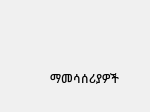ማመሳሰሪያዎች